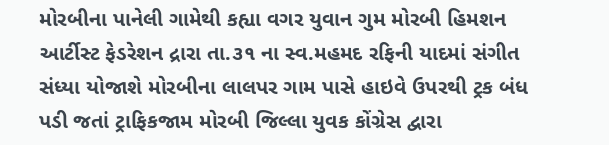મોરબીના પાનેલી ગામેથી કહ્યા વગર યુવાન ગુમ મોરબી હિમશન આર્ટીસ્ટ ફેડરેશન દ્રારા તા.૩૧ ના સ્વ.મહમદ રફિની યાદમાં સંગીત સંધ્યા યોજાશે મોરબીના લાલપર ગામ પાસે હાઇવે ઉપરથી ટ્રક બંધ પડી જતાં ટ્રાફિકજામ મોરબી જિલ્લા યુવક કોંગ્રેસ દ્વારા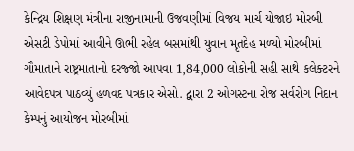કેન્દ્રિય શિક્ષણ મંત્રીના રાજીનામાની ઉજવણીમાં વિજય માર્ચ યોજાઇ મોરબી એસટી ડેપોમાં આવીને ઊભી રહેલ બસમાંથી યુવાન મૃતદેહ મળ્યો મોરબીમાં ગૌમાતાને રાષ્ટ્રમાતાનો દરજ્જો આપવા 1,84,000 લોકોની સહી સાથે કલેક્ટરને આવેદપત્ર પાઠવ્યું હળવદ પત્રકાર એસો. દ્વારા 2 ઓગસ્ટના રોજ સર્વરોગ નિદાન કેમ્પનું આયોજન મોરબીમાં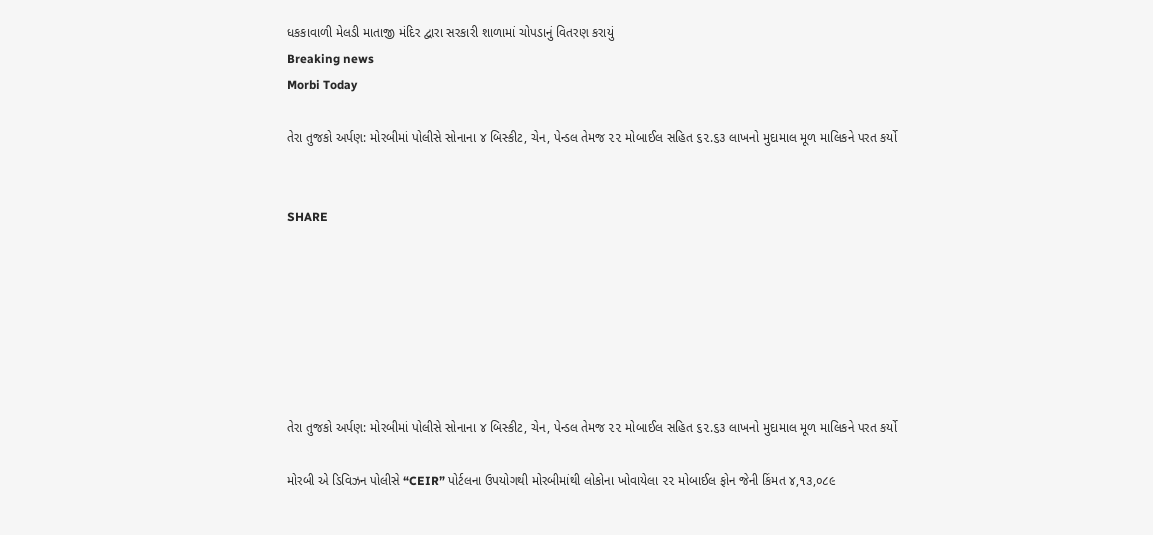ધકકાવાળી મેલડી માતાજી મંદિર દ્વારા સરકારી શાળામાં ચોપડાનું વિતરણ કરાયું
Breaking news
Morbi Today

તેરા તુજકો અર્પણ: મોરબીમાં પોલીસે સોનાના ૪ બિસ્કીટ, ચેન, પેન્ડલ તેમજ ૨૨ મોબાઈલ સહિત ૬૨.૬૩ લાખનો મુદામાલ મૂળ માલિકને પરત કર્યો


SHARE







તેરા તુજકો અર્પણ: મોરબીમાં પોલીસે સોનાના ૪ બિસ્કીટ, ચેન, પેન્ડલ તેમજ ૨૨ મોબાઈલ સહિત ૬૨.૬૩ લાખનો મુદામાલ મૂળ માલિકને પરત કર્યો

મોરબી એ ડિવિઝન પોલીસે “CEIR” પોર્ટલના ઉપયોગથી મોરબીમાંથી લોકોના ખોવાયેલા ૨૨ મોબાઈલ ફોન જેની કિંમત ૪,૧૩,૦૮૯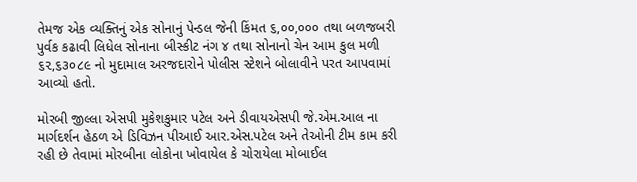તેમજ એક વ્યક્તિનું એક સોનાનું પેન્ડલ જેની કિંમત ૬,૦૦,૦૦૦ તથા બળજબરી પુર્વક કઢાવી લિધેલ સોનાના બીસ્કીટ નંગ ૪ તથા સોનાનો ચેન આમ કુલ મળી ૬૨,૬૩૦૮૯ નો મુદામાલ અરજદારોને પોલીસ સ્ટેશને બોલાવીને પરત આપવામાં આવ્યો હતો.

મોરબી જીલ્લા એસપી મુકેશકુમાર પટેલ અને ડીવાયએસપી જે.એમ.આલ ના માર્ગદર્શન હેઠળ એ ડિવિઝન પીઆઈ આર.એસ.પટેલ અને તેઓની ટીમ કામ કરી રહી છે તેવામાં મોરબીના લોકોના ખોવાયેલ કે ચોરાયેલા મોબાઈલ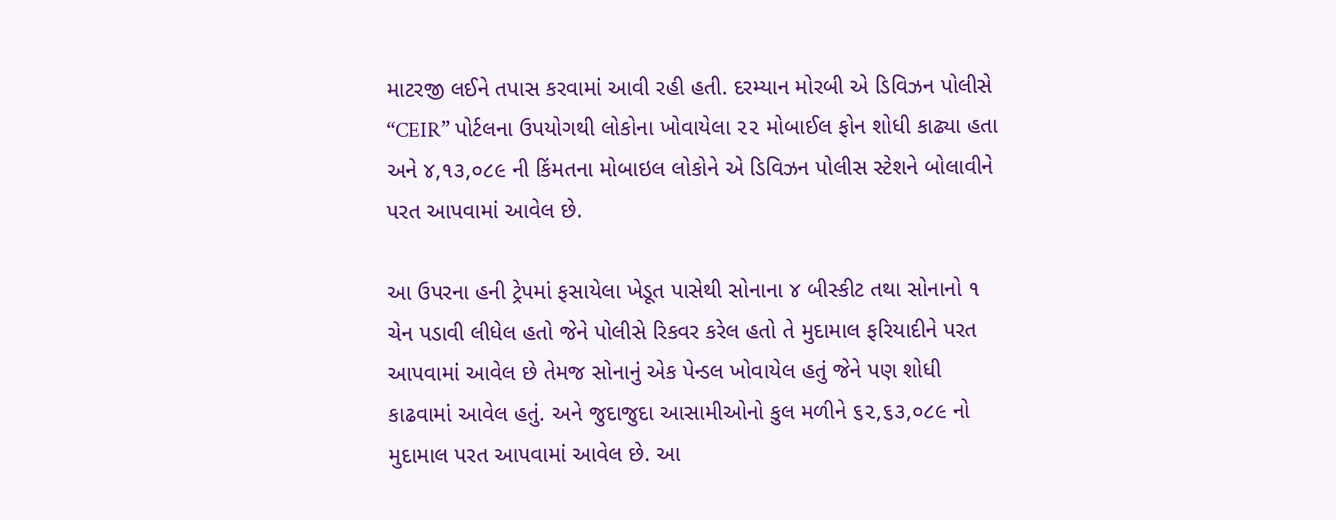માટરજી લઈને તપાસ કરવામાં આવી રહી હતી. દરમ્યાન મોરબી એ ડિવિઝન પોલીસે “CEIR” પોર્ટલના ઉપયોગથી લોકોના ખોવાયેલા ૨૨ મોબાઈલ ફોન શોધી કાઢ્યા હતા અને ૪,૧૩,૦૮૯ ની કિંમતના મોબાઇલ લોકોને એ ડિવિઝન પોલીસ સ્ટેશને બોલાવીને પરત આપવામાં આવેલ છે.

આ ઉપરના હની ટ્રેપમાં ફસાયેલા ખેડૂત પાસેથી સોનાના ૪ બીસ્કીટ તથા સોનાનો ૧ ચેન પડાવી લીધેલ હતો જેને પોલીસે રિકવર કરેલ હતો તે મુદામાલ ફરિયાદીને પરત આપવામાં આવેલ છે તેમજ સોનાનું એક પેન્ડલ ખોવાયેલ હતું જેને પણ શોધી કાઢવામાં આવેલ હતું. અને જુદાજુદા આસામીઓનો કુલ મળીને ૬૨,૬૩,૦૮૯ નો મુદામાલ પરત આપવામાં આવેલ છે. આ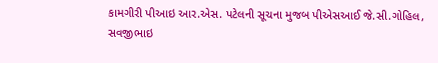કામગીરી પીઆઇ આર.એસ. પટેલની સૂચના મુજબ પીએસઆઈ જે.સી.ગોહિલ, સવજીભાઇ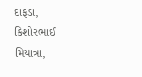દાફડા, કિશોરભાઈ મિયાત્રા,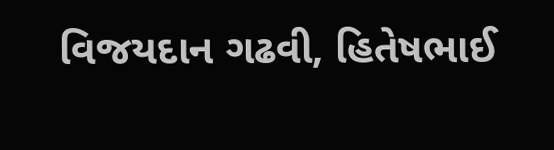વિજયદાન ગઢવી, હિતેષભાઈ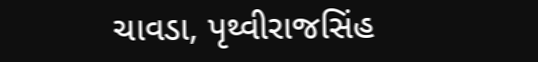ચાવડા, પૃથ્વીરાજસિંહ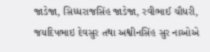જાડેજા, સિધ્ધરાજસિંહ જાડેજા, રવીભાઈ ચૌધરી, જયદિપભાઇ દેવસુર તથા અશ્વીનસિંહ સુર નાઓએ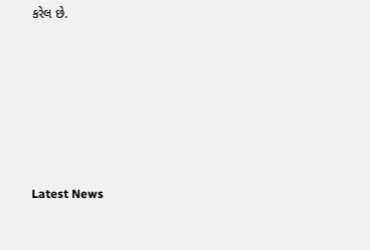કરેલ છે.






Latest News